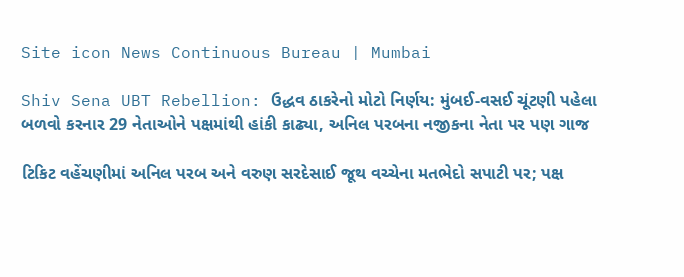Site icon News Continuous Bureau | Mumbai

Shiv Sena UBT Rebellion: ઉદ્ધવ ઠાકરેનો મોટો નિર્ણય: મુંબઈ-વસઈ ચૂંટણી પહેલા બળવો કરનાર 29 નેતાઓને પક્ષમાંથી હાંકી કાઢ્યા, અનિલ પરબના નજીકના નેતા પર પણ ગાજ

ટિકિટ વહેંચણીમાં અનિલ પરબ અને વરુણ સરદેસાઈ જૂથ વચ્ચેના મતભેદો સપાટી પર; પક્ષ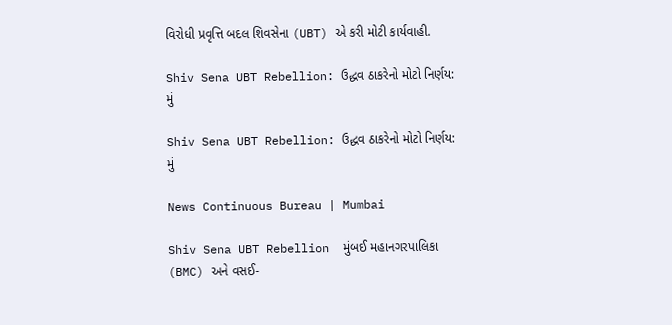વિરોધી પ્રવૃત્તિ બદલ શિવસેના (UBT) એ કરી મોટી કાર્યવાહી.

Shiv Sena UBT Rebellion: ઉદ્ધવ ઠાકરેનો મોટો નિર્ણય: મું

Shiv Sena UBT Rebellion: ઉદ્ધવ ઠાકરેનો મોટો નિર્ણય: મું

News Continuous Bureau | Mumbai

Shiv Sena UBT Rebellion  મુંબઈ મહાનગરપાલિકા (BMC) અને વસઈ-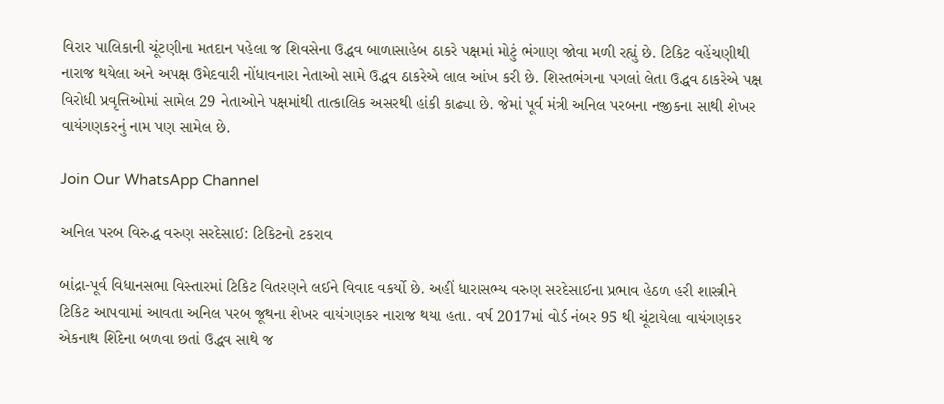વિરાર પાલિકાની ચૂંટણીના મતદાન પહેલા જ શિવસેના ઉદ્ધવ બાળાસાહેબ ઠાકરે પક્ષમાં મોટું ભંગાણ જોવા મળી રહ્યું છે. ટિકિટ વહેંચણીથી નારાજ થયેલા અને અપક્ષ ઉમેદવારી નોંધાવનારા નેતાઓ સામે ઉદ્ધવ ઠાકરેએ લાલ આંખ કરી છે. શિસ્તભંગના પગલાં લેતા ઉદ્ધવ ઠાકરેએ પક્ષ વિરોધી પ્રવૃત્તિઓમાં સામેલ 29 નેતાઓને પક્ષમાંથી તાત્કાલિક અસરથી હાંકી કાઢ્યા છે. જેમાં પૂર્વ મંત્રી અનિલ પરબના નજીકના સાથી શેખર વાયંગણકરનું નામ પણ સામેલ છે.

Join Our WhatsApp Channel

અનિલ પરબ વિરુદ્ધ વરુણ સરદેસાઈ: ટિકિટનો ટકરાવ

બાંદ્રા-પૂર્વ વિધાનસભા વિસ્તારમાં ટિકિટ વિતરણને લઈને વિવાદ વકર્યો છે. અહીં ધારાસભ્ય વરુણ સરદેસાઈના પ્રભાવ હેઠળ હરી શાસ્ત્રીને ટિકિટ આપવામાં આવતા અનિલ પરબ જૂથના શેખર વાયંગણકર નારાજ થયા હતા. વર્ષ 2017માં વોર્ડ નંબર 95 થી ચૂંટાયેલા વાયંગણકર એકનાથ શિંદેના બળવા છતાં ઉદ્ધવ સાથે જ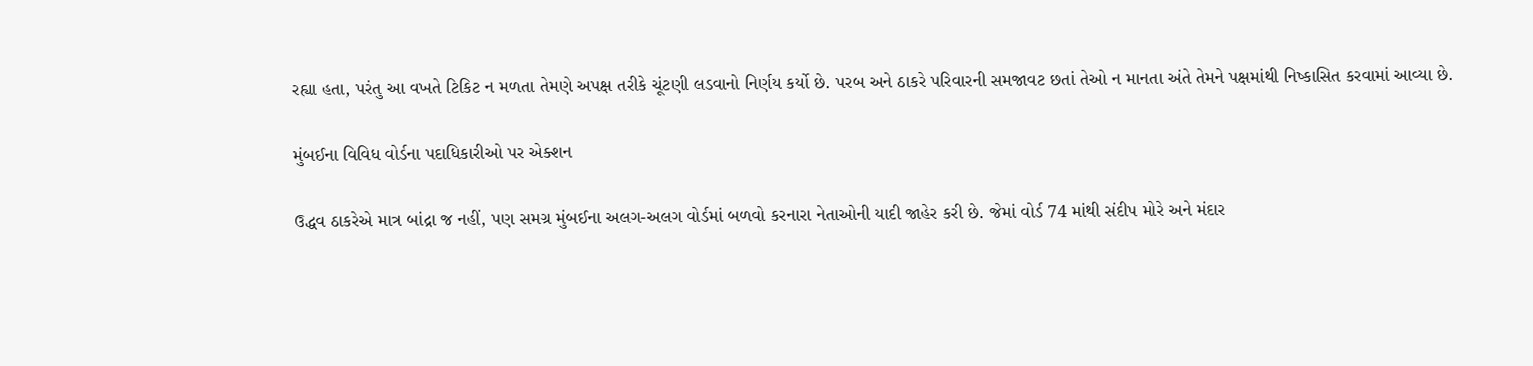રહ્યા હતા, પરંતુ આ વખતે ટિકિટ ન મળતા તેમણે અપક્ષ તરીકે ચૂંટણી લડવાનો નિર્ણય કર્યો છે. પરબ અને ઠાકરે પરિવારની સમજાવટ છતાં તેઓ ન માનતા અંતે તેમને પક્ષમાંથી નિષ્કાસિત કરવામાં આવ્યા છે.

મુંબઈના વિવિધ વોર્ડના પદાધિકારીઓ પર એક્શન

ઉદ્ધવ ઠાકરેએ માત્ર બાંદ્રા જ નહીં, પણ સમગ્ર મુંબઈના અલગ-અલગ વોર્ડમાં બળવો કરનારા નેતાઓની યાદી જાહેર કરી છે. જેમાં વોર્ડ 74 માંથી સંદીપ મોરે અને મંદાર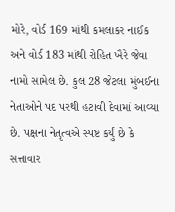મોરે, વોર્ડ 169 માંથી કમલાકર નાઈક અને વોર્ડ 183 માંથી રોહિત ખૈરે જેવા નામો સામેલ છે. કુલ 28 જેટલા મુંબઈના નેતાઓને પદ પરથી હટાવી દેવામાં આવ્યા છે. પક્ષના નેતૃત્વએ સ્પષ્ટ કર્યું છે કે સત્તાવાર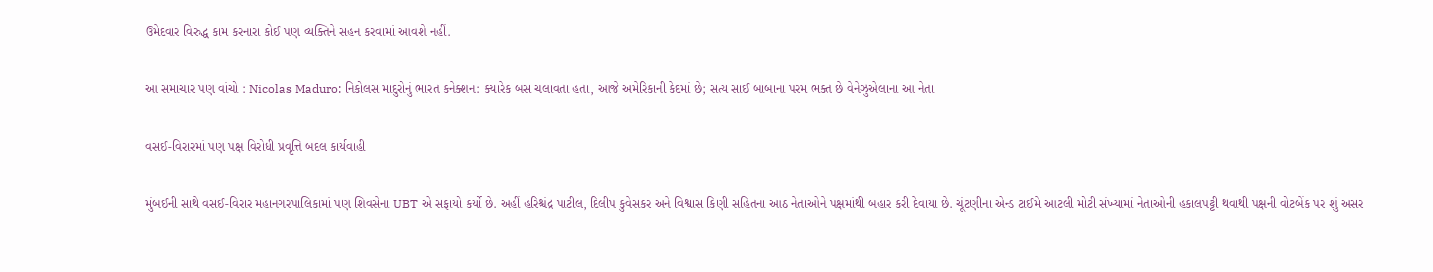ઉમેદવાર વિરુદ્ધ કામ કરનારા કોઈ પણ વ્યક્તિને સહન કરવામાં આવશે નહીં.

આ સમાચાર પણ વાંચો : Nicolas Maduro: નિકોલસ માદુરોનું ભારત કનેક્શન: ક્યારેક બસ ચલાવતા હતા, આજે અમેરિકાની કેદમાં છે; સત્ય સાઈ બાબાના પરમ ભક્ત છે વેનેઝુએલાના આ નેતા

વસઈ-વિરારમાં પણ પક્ષ વિરોધી પ્રવૃત્તિ બદલ કાર્યવાહી

મુંબઈની સાથે વસઈ-વિરાર મહાનગરપાલિકામાં પણ શિવસેના UBT એ સફાયો કર્યો છે. અહીં હરિશ્ચંદ્ર પાટીલ, દિલીપ કુવેસકર અને વિશ્વાસ કિણી સહિતના આઠ નેતાઓને પક્ષમાંથી બહાર કરી દેવાયા છે. ચૂંટણીના એન્ડ ટાઈમે આટલી મોટી સંખ્યામાં નેતાઓની હકાલપટ્ટી થવાથી પક્ષની વોટબેંક પર શું અસર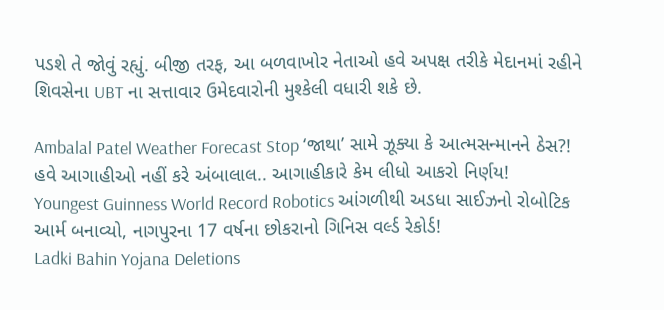પડશે તે જોવું રહ્યું. બીજી તરફ, આ બળવાખોર નેતાઓ હવે અપક્ષ તરીકે મેદાનમાં રહીને શિવસેના UBT ના સત્તાવાર ઉમેદવારોની મુશ્કેલી વધારી શકે છે.

Ambalal Patel Weather Forecast Stop ‘જાથા’ સામે ઝૂક્યા કે આત્મસન્માનને ઠેસ?! હવે આગાહીઓ નહીં કરે અંબાલાલ.. આગાહીકારે કેમ લીધો આકરો નિર્ણય!
Youngest Guinness World Record Robotics આંગળીથી અડધા સાઈઝનો રોબોટિક આર્મ બનાવ્યો, નાગપુરના 17 વર્ષના છોકરાનો ગિનિસ વર્લ્ડ રેકોર્ડ!
Ladki Bahin Yojana Deletions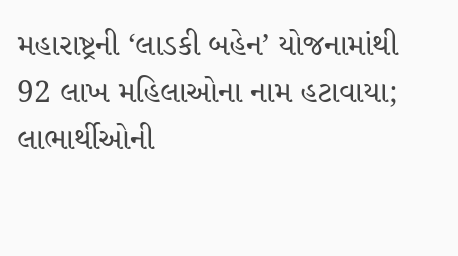મહારાષ્ટ્રની ‘લાડકી બહેન’ યોજનામાંથી 92 લાખ મહિલાઓના નામ હટાવાયા; લાભાર્થીઓની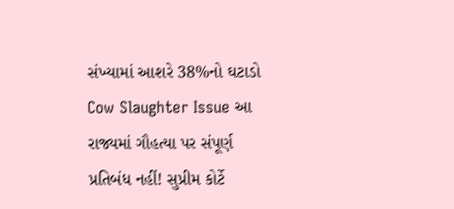સંખ્યામાં આશરે 38%નો ઘટાડો
Cow Slaughter Issue આ રાજ્યમાં ગૌહત્યા પર સંપૂર્ણ પ્રતિબંધ નહીં! સુપ્રીમ કોર્ટે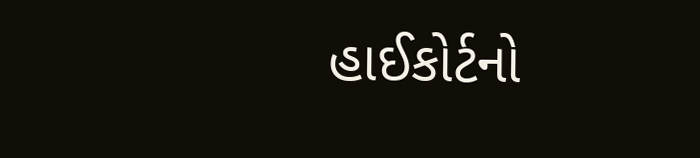હાઈકોર્ટનો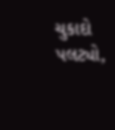ચુકાદો પલટ્યો,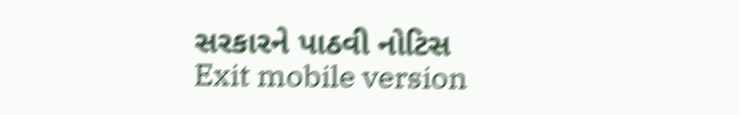સરકારને પાઠવી નોટિસ
Exit mobile version